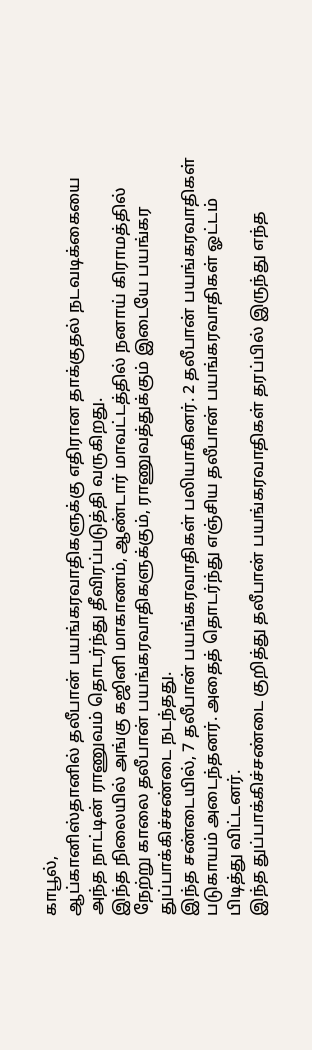காபூல்,
ஆப்கானிஸ்தானில் தலீபான் பயங்கரவாதிகளுக்கு எதிரான தாக்குதல் நடவடிக்கையை அந்த நாட்டின் ராணுவம் தொடர்ந்து தீவிரப்படுத்தி வருகிறது.
இந்த நிலையில் அங்கு கஜினி மாகாணம், ஆண்டார் மாவட்டத்தில் நனாய் கிராமத்தில் நேற்று காலை தலீபான் பயங்கரவாதிகளுக்கும், ராணுவத்துக்கும் இடையே பயங்கர துப்பாக்கிச்சண்டை நடந்தது.
இந்த சண்டையில், 7 தலீபான் பயங்கரவாதிகள் பலியாகினர். 2 தலீபான் பயங்கரவாதிகள் படுகாயம் அடைந்தனர். அதைத் தொடர்ந்து எஞ்சிய தலீபான் பயங்கரவாதிகள் ஓட்டம் பிடித்து விட்டனர்.
இந்த துப்பாக்கிச்சண்டை குறித்து தலீபான் பயங்கரவாதிகள் தரப்பில் இருந்து எந்த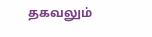தகவலும்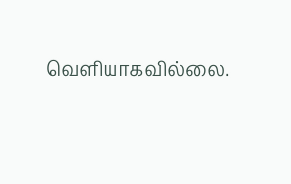வெளியாகவில்லை.